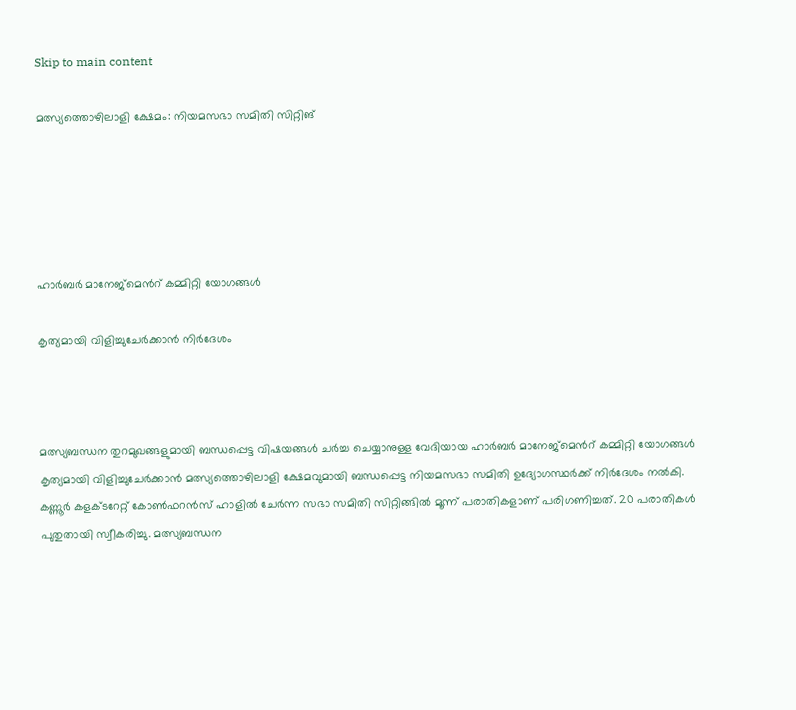Skip to main content

മത്സ്യത്തൊഴിലാളി ക്ഷേമം: നിയമസഭാ സമിതി സിറ്റിങ്





ഹാർബർ മാനേജ്‌മെൻറ് കമ്മിറ്റി യോഗങ്ങൾ

കൃത്യമായി വിളിച്ചുചേർക്കാൻ നിർദേശം



മത്സ്യബന്ധന തുറമുഖങ്ങളുമായി ബന്ധപ്പെട്ട വിഷയങ്ങൾ ചർച്ച ചെയ്യാനുള്ള വേദിയായ ഹാർബർ മാനേജ്‌മെൻറ് കമ്മിറ്റി യോഗങ്ങൾ കൃത്യമായി വിളിച്ചുചേർക്കാൻ മത്സ്യത്തൊഴിലാളി ക്ഷേമവുമായി ബന്ധപ്പെട്ട നിയമസഭാ സമിതി ഉദ്യോഗസ്ഥർക്ക് നിർദേശം നൽകി. കണ്ണൂർ കളക്ടറേറ്റ് കോൺഫറൻസ് ഹാളിൽ ചേർന്ന സഭാ സമിതി സിറ്റിങ്ങിൽ മൂന്ന് പരാതികളാണ് പരിഗണിച്ചത്. 20 പരാതികൾ പുതുതായി സ്വീകരിച്ചു. മത്സ്യബന്ധന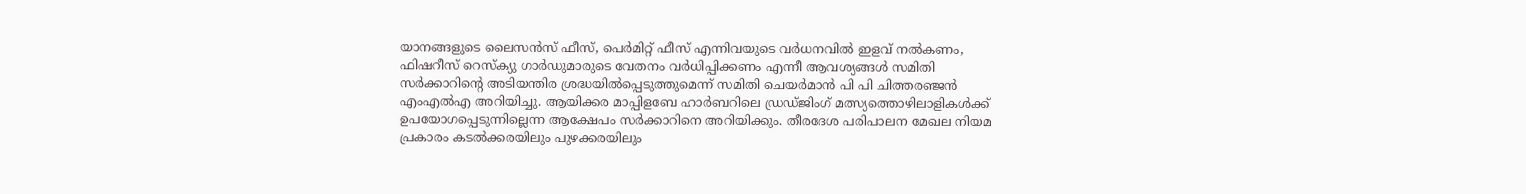യാനങ്ങളുടെ ലൈസൻസ് ഫീസ്, പെർമിറ്റ് ഫീസ് എന്നിവയുടെ വർധനവിൽ ഇളവ് നൽകണം, ഫിഷറീസ് റെസ്‌ക്യു ഗാർഡുമാരുടെ വേതനം വർധിപ്പിക്കണം എന്നീ ആവശ്യങ്ങൾ സമിതി സർക്കാറിന്റെ അടിയന്തിര ശ്രദ്ധയിൽപ്പെടുത്തുമെന്ന് സമിതി ചെയർമാൻ പി പി ചിത്തരഞ്ജൻ എംഎൽഎ അറിയിച്ചു. ആയിക്കര മാപ്പിളബേ ഹാർബറിലെ ഡ്രഡ്ജിംഗ് മത്സ്യത്തൊഴിലാളികൾക്ക് ഉപയോഗപ്പെടുന്നില്ലെന്ന ആക്ഷേപം സർക്കാറിനെ അറിയിക്കും. തീരദേശ പരിപാലന മേഖല നിയമ പ്രകാരം കടൽക്കരയിലും പുഴക്കരയിലും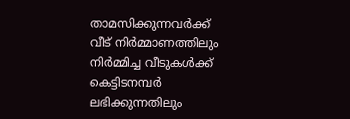താമസിക്കുന്നവർക്ക് വീട് നിർമ്മാണത്തിലും നിർമ്മിച്ച വീടുകൾക്ക് കെട്ടിടനമ്പർ ലഭിക്കുന്നതിലും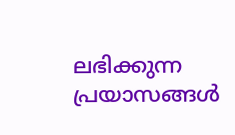ലഭിക്കുന്ന പ്രയാസങ്ങൾ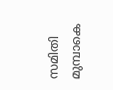സമിതി മുമ്പാകെ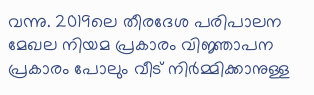വന്നു. 2019ലെ തീരദേശ പരിപാലന മേഖല നിയമ പ്രകാരം വിജ്ഞാപന പ്രകാരം പോലും വീട് നിർമ്മിക്കാനുള്ള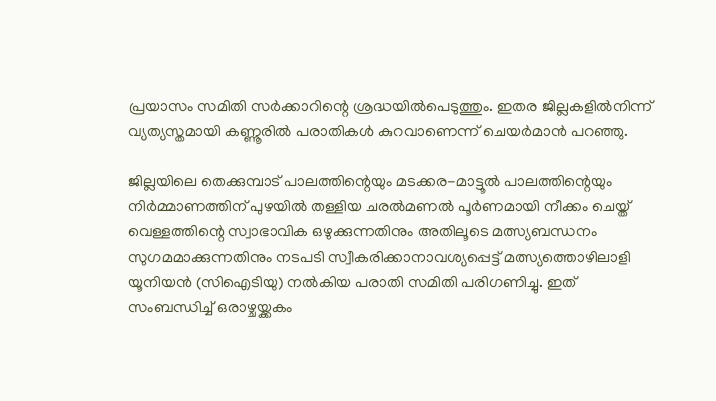പ്രയാസം സമിതി സർക്കാറിന്റെ ശ്രദ്ധയിൽപെടുത്തും. ഇതര ജില്ലകളിൽനിന്ന് വ്യത്യസ്തമായി കണ്ണൂരിൽ പരാതികൾ കുറവാണെന്ന് ചെയർമാൻ പറഞ്ഞു.

ജില്ലയിലെ തെക്കുമ്പാട് പാലത്തിന്റെയും മടക്കര-മാട്ടൂൽ പാലത്തിന്റെയും നിർമ്മാണത്തിന് പുഴയിൽ തള്ളിയ ചരൽമണൽ പൂർണമായി നീക്കം ചെയ്ത് വെള്ളത്തിന്റെ സ്വാഭാവിക ഒഴുക്കുന്നതിനും അതിലൂടെ മത്സ്യബന്ധനം സുഗമമാക്കുന്നതിനും നടപടി സ്വീകരിക്കാനാവശ്യപ്പെട്ട് മത്സ്യത്തൊഴിലാളി യൂനിയൻ (സിഐടിയു) നൽകിയ പരാതി സമിതി പരിഗണിച്ചു. ഇത് സംബന്ധിച്ച് ഒരാഴ്ചയ്ക്കകം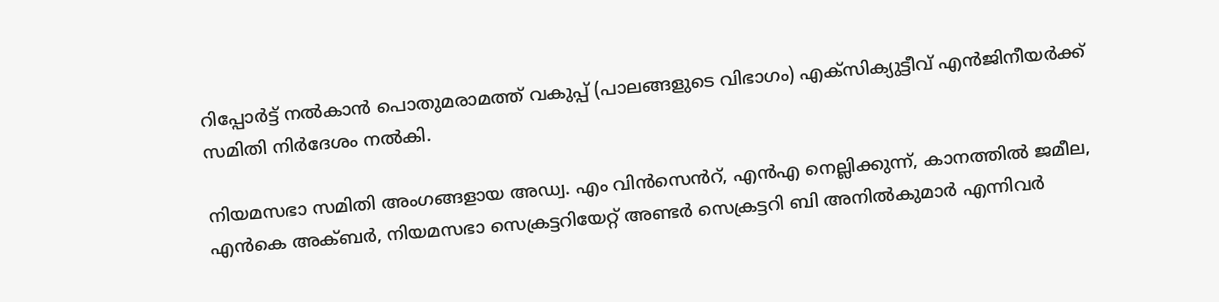റിപ്പോർട്ട് നൽകാൻ പൊതുമരാമത്ത് വകുപ്പ് (പാലങ്ങളുടെ വിഭാഗം) എക്‌സിക്യുട്ടീവ് എൻജിനീയർക്ക് സമിതി നിർദേശം നൽകി.

നിയമസഭാ സമിതി അംഗങ്ങളായ അഡ്വ. എം വിൻസെൻറ്, എൻഎ നെല്ലിക്കുന്ന്, കാനത്തിൽ ജമീല, എൻകെ അക്ബർ, നിയമസഭാ സെക്രട്ടറിയേറ്റ് അണ്ടർ സെക്രട്ടറി ബി അനിൽകുമാർ എന്നിവർ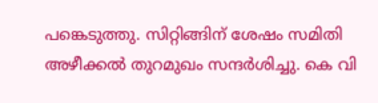പങ്കെടുത്തു. സിറ്റിങ്ങിന് ശേഷം സമിതി അഴീക്കൽ തുറമുഖം സന്ദർശിച്ചു. കെ വി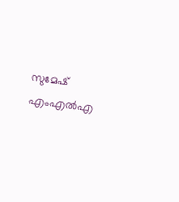സുമേഷ് എംഎൽഎ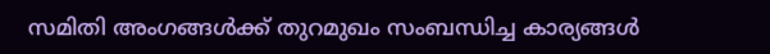സമിതി അംഗങ്ങൾക്ക് തുറമുഖം സംബന്ധിച്ച കാര്യങ്ങൾ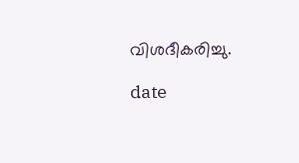വിശദീകരിച്ചു.

date